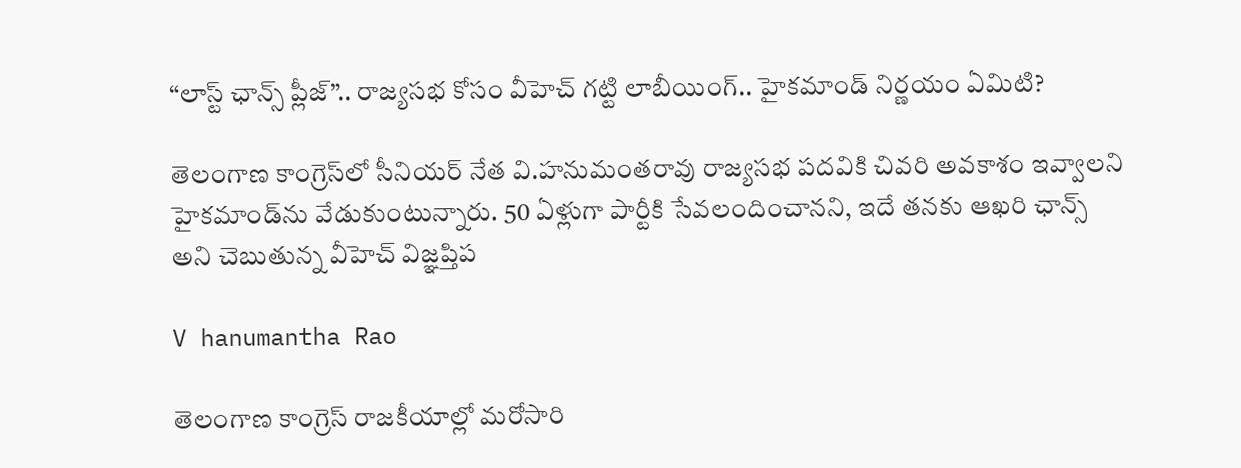“లాస్ట్ ఛాన్స్ ప్లీజ్”.. రాజ్యసభ కోసం వీహెచ్ గట్టి లాబీయింగ్.. హైకమాండ్ నిర్ణయం ఏమిటి?

తెలంగాణ కాంగ్రెస్‌లో సీనియర్ నేత వి.హనుమంతరావు రాజ్యసభ పదవికి చివరి అవకాశం ఇవ్వాలని హైకమాండ్‌ను వేడుకుంటున్నారు. 50 ఏళ్లుగా పార్టీకి సేవలందించానని, ఇదే తనకు ఆఖరి ఛాన్స్ అని చెబుతున్న వీహెచ్ విజ్ఞప్తిప

V hanumantha Rao

తెలంగాణ కాంగ్రెస్ రాజకీయాల్లో మరోసారి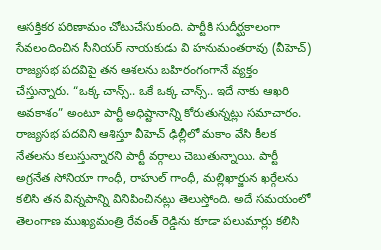ఆసక్తికర పరిణామం చోటుచేసుకుంది. పార్టీకి సుదీర్ఘకాలంగా సేవలందించిన సీనియర్ నాయకుడు వి హ‌నుమంత‌రావు (వీహెచ్) రాజ్యసభ పదవిపై తన ఆశలను బహిరంగంగానే వ్యక్తం చేస్తున్నారు. “ఒక్క చాన్స్.. ఒకే ఒక్క చాన్స్.. ఇదే నాకు ఆఖరి అవకాశం” అంటూ పార్టీ అధిష్టానాన్ని కోరుతున్నట్లు సమాచారం. రాజ్యసభ పదవిని ఆశిస్తూ వీహెచ్ ఢిల్లీలో మకాం వేసి కీలక నేతలను కలుస్తున్నారని పార్టీ వర్గాలు చెబుతున్నాయి. పార్టీ అగ్రనేత సోనియా గాంధీ, రాహుల్ గాంధీ, మ‌ల్లిఖార్జున ఖ‌ర్గేలను కలిసి తన విన్నపాన్ని వినిపించినట్లు తెలుస్తోంది. అదే సమయంలో తెలంగాణ ముఖ్యమంత్రి రేవంత్ రెడ్డిను కూడా పలుమార్లు కలిసి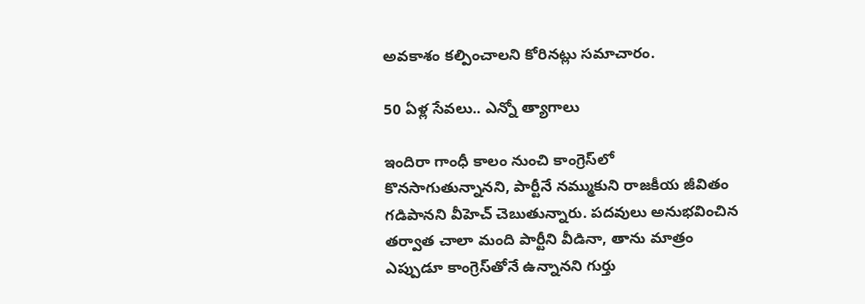అవకాశం కల్పించాలని కోరినట్లు సమాచారం.

50 ఏళ్ల సేవలు.. ఎన్నో త్యాగాలు

ఇందిరా గాంధీ కాలం నుంచి కాంగ్రెస్‌లో కొనసాగుతున్నానని, పార్టీనే నమ్ముకుని రాజకీయ జీవితం గడిపానని వీహెచ్ చెబుతున్నారు. పదవులు అనుభవించిన తర్వాత చాలా మంది పార్టీని వీడినా, తాను మాత్రం ఎప్పుడూ కాంగ్రెస్‌తోనే ఉన్నానని గుర్తు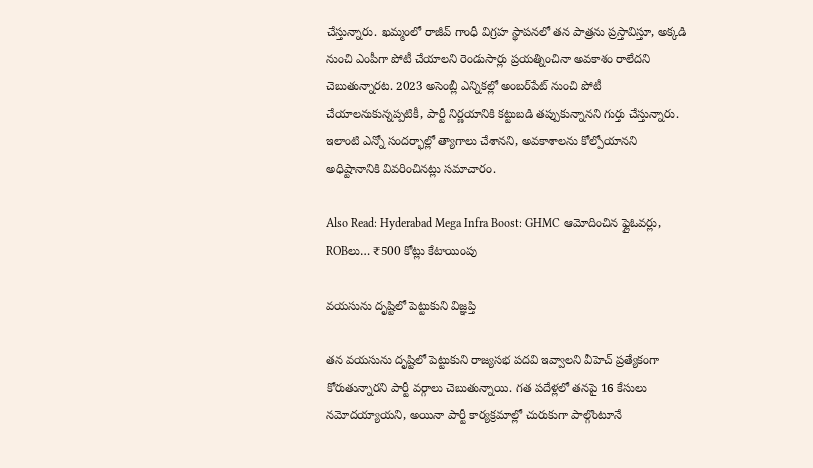చేస్తున్నారు. ఖమ్మంలో రాజీవ్ గాంధీ విగ్రహ స్థాపనలో తన పాత్రను ప్రస్తావిస్తూ, అక్కడి నుంచి ఎంపీగా పోటీ చేయాలని రెండుసార్లు ప్రయత్నించినా అవకాశం రాలేదని చెబుతున్నారట. 2023 అసెంబ్లీ ఎన్నికల్లో అంబర్‌పేట్ నుంచి పోటీ చేయాలనుకున్నప్పటికీ, పార్టీ నిర్ణయానికి కట్టుబడి తప్పుకున్నానని గుర్తు చేస్తున్నారు. ఇలాంటి ఎన్నో సందర్భాల్లో త్యాగాలు చేశానని, అవకాశాలను కోల్పోయానని అధిష్టానానికి వివరించినట్లు సమాచారం.

Also Read: Hyderabad Mega Infra Boost: GHMC ఆమోదించిన ఫ్లైఓవర్లు, ROBలు… ₹500 కోట్లు కేటాయింపు

వయసును దృష్టిలో పెట్టుకుని విజ్ఞప్తి

తన వయసును దృష్టిలో పెట్టుకుని రాజ్యసభ పదవి ఇవ్వాలని వీహెచ్ ప్రత్యేకంగా కోరుతున్నారని పార్టీ వర్గాలు చెబుతున్నాయి. గత పదేళ్లలో తనపై 16 కేసులు నమోదయ్యాయని, అయినా పార్టీ కార్యక్రమాల్లో చురుకుగా పాల్గొంటూనే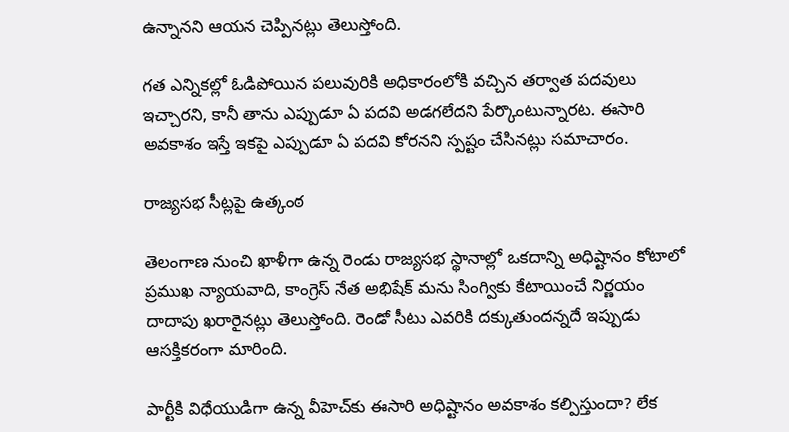ఉన్నానని ఆయన చెప్పినట్లు తెలుస్తోంది.

గత ఎన్నికల్లో ఓడిపోయిన పలువురికి అధికారంలోకి వచ్చిన తర్వాత పదవులు ఇచ్చారని, కానీ తాను ఎప్పుడూ ఏ పదవి అడగలేదని పేర్కొంటున్నారట. ఈసారి అవకాశం ఇస్తే ఇకపై ఎప్పుడూ ఏ పదవి కోరనని స్పష్టం చేసినట్లు సమాచారం.

రాజ్యసభ సీట్లపై ఉత్కంఠ

తెలంగాణ నుంచి ఖాళీగా ఉన్న రెండు రాజ్యసభ స్థానాల్లో ఒకదాన్ని అధిష్టానం కోటాలో ప్రముఖ న్యాయవాది, కాంగ్రెస్ నేత అభిషేక్ మ‌ను సింగ్వికు కేటాయించే నిర్ణయం దాదాపు ఖరారైనట్లు తెలుస్తోంది. రెండో సీటు ఎవరికి దక్కుతుందన్నదే ఇప్పుడు ఆసక్తికరంగా మారింది.

పార్టీకి విధేయుడిగా ఉన్న వీహెచ్‌కు ఈసారి అధిష్టానం అవకాశం కల్పిస్తుందా? లేక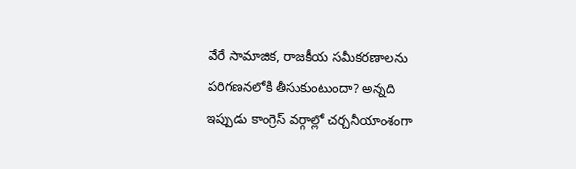వేరే సామాజిక, రాజకీయ సమీకరణాలను పరిగణనలోకి తీసుకుంటుందా? అన్నది ఇప్పుడు కాంగ్రెస్ వర్గాల్లో చర్చనీయాంశంగా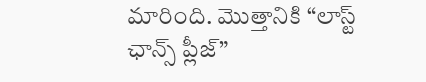మారింది. మొత్తానికి “లాస్ట్ ఛాన్స్ ప్లీజ్”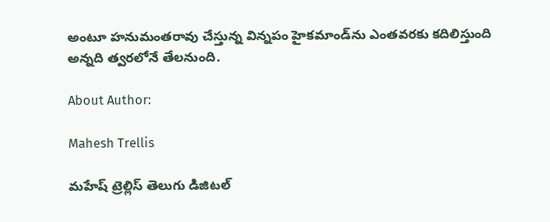అంటూ హనుమంతరావు చేస్తున్న విన్నపం హైకమాండ్‌ను ఎంతవరకు కదిలిస్తుంది అన్నది త్వరలోనే తేలనుంది.

About Author:

Mahesh Trellis

మహేష్ ట్రెల్లిస్ తెలుగు డిజిటల్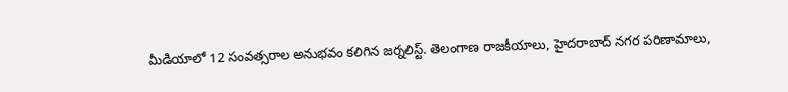మీడియాలో 12 సంవత్సరాల అనుభవం కలిగిన జర్నలిస్ట్‌. తెలంగాణ రాజకీయాలు, హైదరాబాద్ నగర పరిణామాలు,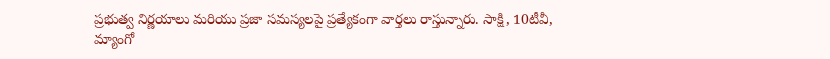ప్రభుత్వ నిర్ణయాలు మరియు ప్రజా సమస్యలపై ప్రత్యేకంగా వార్తలు రాస్తున్నారు. సాక్షి, 10టీవీ, మ్యాంగో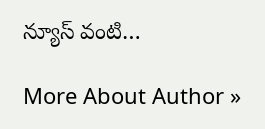న్యూస్ వంటి…

More About Author »